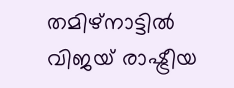തമിഴ്നാട്ടില്‍ വിജയ്‌ രാഷ്ട്രീയ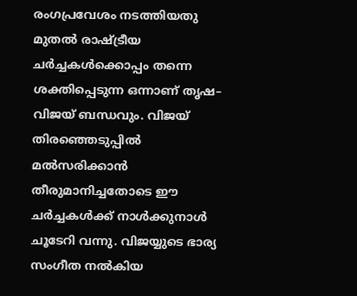രംഗപ്രവേശം നടത്തിയതു മുതല്‍ രാഷ്ട്രീയ ചര്‍ച്ചകള്‍ക്കൊപ്പം തന്നെ ശക്തിപ്പെടുന്ന ഒന്നാണ് തൃഷ– വിജയ് ബന്ധവും. വിജയ് തിരഞ്ഞെടുപ്പില്‍ മല്‍സരിക്കാന്‍ തീരുമാനിച്ചതോടെ ഈ ചര്‍ച്ചകള്‍ക്ക് നാള്‍ക്കുനാള്‍ ചൂടേറി വന്നു. വിജയ്യുടെ ഭാര്യ സംഗീത നല്‍കിയ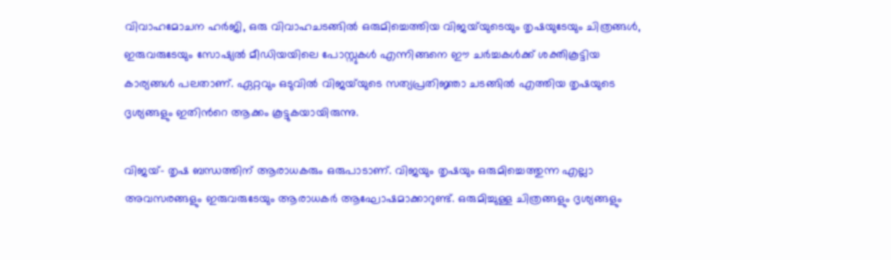വിവാഹമോചന ഹര്‍ജി, ഒരു വിവാഹചടങ്ങില്‍ ഒരുമിച്ചെത്തിയ വിജയ്‌യുടെയും തൃഷയുടേയും ചിത്രങ്ങള്‍, ഇരുവരുടേയും സോഷ്യല്‍ മീഡിയയിലെ പോസ്റ്റുകള്‍ എന്നിങ്ങനെ ഈ ചര്‍ച്ചകള്‍ക്ക് ശക്തികൂട്ടിയ കാര്യങ്ങള്‍ പലതാണ്. ഏറ്റവും ഒടുവില്‍ വിജയ്‍യുടെ സത്യപ്രതിജ്ഞാ ചടങ്ങില്‍ എത്തിയ തൃഷയുടെ ദൃശ്യങ്ങളും ഇതിന്‍റെ ആക്കം കൂട്ടുകയായിരുന്നു.

വിജയ്– തൃഷ ബന്ധത്തിന് ആരാധകരും ഒരുപാടാണ്. വിജയും തൃഷയും ഒരുമിച്ചെത്തുന്ന എല്ലാ അവസരങ്ങളും ഇരുവരുടേയും ആരാധകര്‍ ആഘോഷമാക്കാറുണ്ട്. ഒരുമിച്ചുള്ള ചിത്രങ്ങളും ദൃശ്യങ്ങളും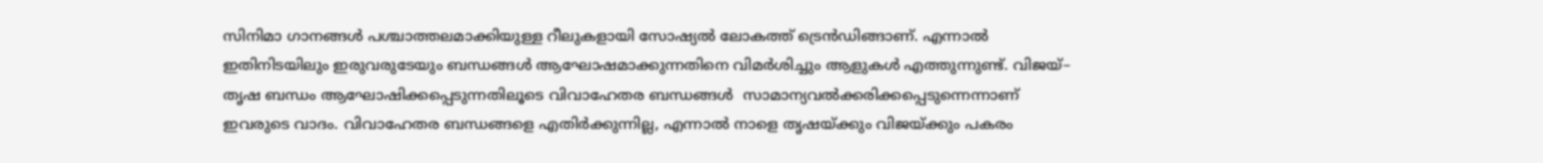സിനിമാ ഗാനങ്ങള്‍ പശ്ചാത്തലമാക്കിയുള്ള റീലുകളായി സോഷ്യല്‍ ലോകത്ത് ട്രെന്‍ഡിങ്ങാണ്. എന്നാല്‍ ഇതിനിടയിലും ഇരുവരുടേയും ബന്ധങ്ങള്‍ ആഘോഷമാക്കുന്നതിനെ വിമര്‍ശിച്ചും ആളുകള്‍ എത്തുന്നുണ്ട്. വിജയ്– തൃഷ ബന്ധം ആഘോഷിക്കപ്പെടുന്നതിലൂടെ വിവാഹേതര ബന്ധങ്ങള്‍  സാമാന്യവല്‍ക്കരിക്കപ്പെടുന്നെന്നാണ്  ഇവരുടെ വാദം. വിവാഹേതര ബന്ധങ്ങളെ എതിര്‍ക്കുന്നില്ല, എന്നാല്‍ നാളെ തൃഷയ്ക്കും വിജയ്ക്കും പകരം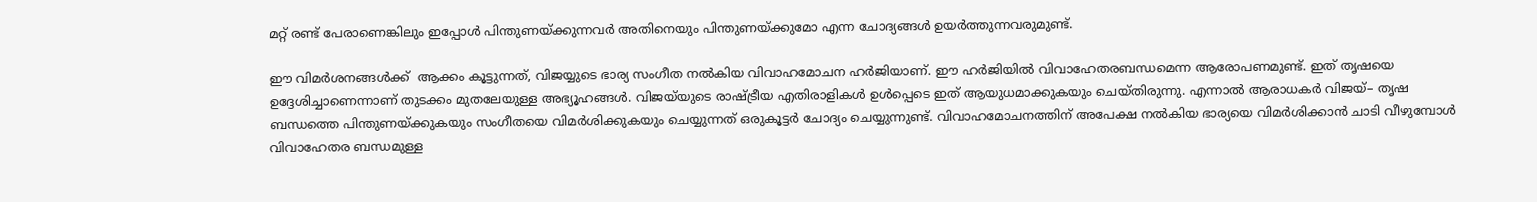മറ്റ് രണ്ട് പേരാണെങ്കിലും ഇപ്പോള്‍ പിന്തുണയ്ക്കുന്നവര്‍ അതിനെയും പിന്തുണയ്ക്കുമോ എന്ന ചോദ്യങ്ങള്‍ ഉയര്‍ത്തുന്നവരുമുണ്ട്.

ഈ വിമര്‍ശനങ്ങള്‍ക്ക്  ആക്കം കൂട്ടുന്നത്, വിജയ്യുടെ ഭാര്യ സംഗീത നല്‍കിയ വിവാഹമോചന ഹര്‍ജിയാണ്. ഈ ഹര്‍ജിയില്‍ വിവാഹേതരബന്ധമെന്ന ആരോപണമുണ്ട്. ഇത് തൃഷയെ ഉദ്ദേശിച്ചാണെന്നാണ് തുടക്കം മുതലേയുള്ള അഭ്യൂഹങ്ങള്‍. വിജയ്‌യുടെ രാഷ്ട്രീയ എതിരാളികള്‍ ഉള്‍പ്പെടെ ഇത് ആയുധമാക്കുകയും ചെയ്തിരുന്നു. എന്നാല്‍ ആരാധകര്‍ വിജയ്‌– തൃഷ ബന്ധത്തെ പിന്തുണയ്ക്കുകയും സംഗീതയെ വിമര്‍ശിക്കുകയും ചെയ്യുന്നത് ഒരുകൂട്ടര്‍ ചോദ്യം ചെയ്യുന്നുണ്ട്. വിവാഹമോചനത്തിന് അപേക്ഷ നൽകിയ ഭാര്യയെ വിമർശിക്കാൻ ചാടി വീഴുമ്പോള്‍ വിവാഹേതര ബന്ധമുള്ള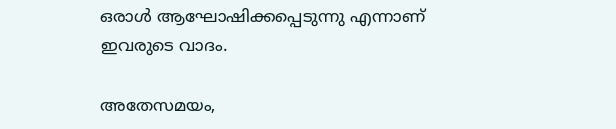ഒരാള്‍ ആഘോഷിക്കപ്പെടുന്നു എന്നാണ് ഇവരുടെ വാദം.

അതേസമയം,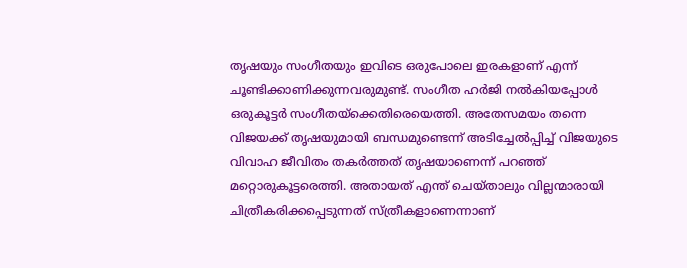തൃഷയും സംഗീതയും ഇവിടെ ഒരുപോലെ ഇരകളാണ് എന്ന് ചൂണ്ടിക്കാണിക്കുന്നവരുമുണ്ട്. സംഗീത ഹര്‍ജി നല്‍കിയപ്പോള്‍ ഒരുകൂട്ടര്‍ സംഗീതയ്ക്കെതിരെയെത്തി. അതേസമയം തന്നെ വിജയക്ക് തൃഷയുമായി ബന്ധമുണ്ടെന്ന് അടിച്ചേല്‍പ്പിച്ച് വിജയുടെ വിവാഹ ജീവിതം തകര്‍ത്തത് തൃഷയാണെന്ന് പറഞ്ഞ് മറ്റൊരുകൂട്ടരെത്തി. അതായത് എന്ത് ചെയ്താലും വില്ലന്മാരായി ചിത്രീകരിക്കപ്പെടുന്നത് സ്ത്രീകളാണെന്നാണ്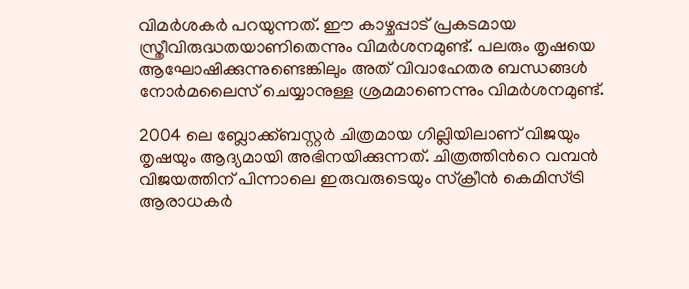വിമര്‍ശകര്‍ പറയുന്നത്. ഈ കാഴ്ചപ്പാട് പ്രകടമായ സ്ത്രീവിരുദ്ധതയാണിതെന്നും വിമര്‍ശനമുണ്ട്. പലരും തൃഷയെ ആഘോഷിക്കുന്നുണ്ടെങ്കിലും അത് വിവാഹേതര ബന്ധങ്ങള്‍ നോര്‍മലൈസ് ചെയ്യാനുള്ള ശ്രമമാണെന്നും വിമര്‍ശനമുണ്ട്.

2004 ലെ ബ്ലോക്ക്ബസ്റ്റർ ചിത്രമായ ഗില്ലിയിലാണ് വിജയും തൃഷയും ആദ്യമായി അഭിനയിക്കുന്നത്. ചിത്രത്തിന്‍റെ വമ്പന്‍ വിജയത്തിന് പിന്നാലെ ഇരുവരുടെയും സ്‌ക്രീന്‍ കെമിസ്ട്രി ആരാധകര്‍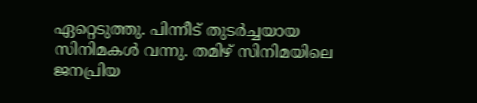ഏറ്റെടുത്തു. പിന്നീട് തുടര്‍ച്ചയായ സിനിമകള്‍ വന്നു. തമിഴ് സിനിമയിലെ ജനപ്രിയ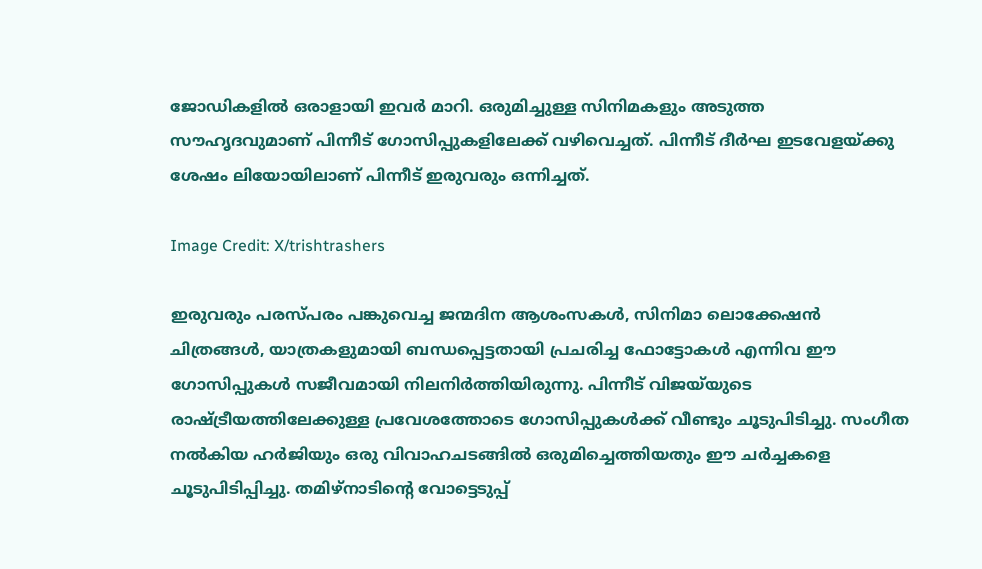ജോഡികളില്‍ ഒരാളായി ഇവര്‍ മാറി. ഒരുമിച്ചുള്ള സിനിമകളും അടുത്ത സൗഹൃദവുമാണ് പിന്നീട് ഗോസിപ്പുകളിലേക്ക് വഴിവെച്ചത്. പിന്നീട് ദീർഘ ഇടവേളയ്ക്കു ശേഷം ലിയോയിലാണ് പിന്നീട് ഇരുവരും ഒന്നിച്ചത്.

Image Credit: X/trishtrashers

ഇരുവരും പരസ്പരം പങ്കുവെച്ച ജന്മദിന ആശംസകള്‍, സിനിമാ ലൊക്കേഷന്‍ ചിത്രങ്ങള്‍, യാത്രകളുമായി ബന്ധപ്പെട്ടതായി പ്രചരിച്ച ഫോട്ടോകള്‍ എന്നിവ ഈ ഗോസിപ്പുകള്‍ സജീവമായി നിലനിര്‍ത്തിയിരുന്നു. പിന്നീട് വിജയ്‌യുടെ രാഷ്ട്രീയത്തിലേക്കുള്ള പ്രവേശത്തോടെ ഗോസിപ്പുകള്‍ക്ക് വീണ്ടും ചൂടുപിടിച്ചു. സംഗീത നല്‍കിയ ഹര്‍ജിയും ഒരു വിവാഹചടങ്ങില്‍ ഒരുമിച്ചെത്തിയതും ഈ ചര്‍ച്ചകളെ ചൂടുപിടിപ്പിച്ചു. തമിഴ്നാടിന്‍റെ വോട്ടെടുപ്പ്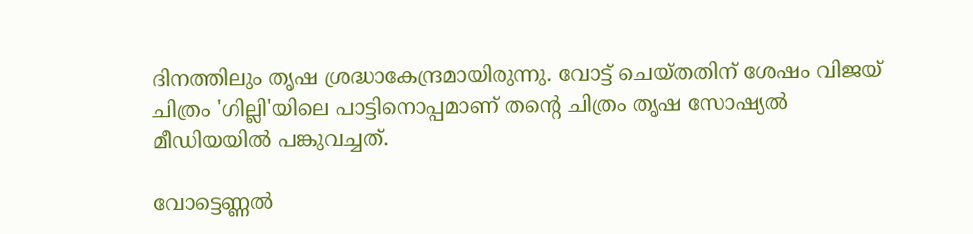ദിനത്തിലും തൃഷ ശ്രദ്ധാകേന്ദ്രമായിരുന്നു. വോട്ട് ചെയ്തതിന് ശേഷം വിജയ് ചിത്രം 'ഗില്ലി'യിലെ പാട്ടിനൊപ്പമാണ് തന്‍റെ ചിത്രം തൃഷ സോഷ്യല്‍ മീഡിയയില്‍ പങ്കുവച്ചത്.

വോട്ടെണ്ണല്‍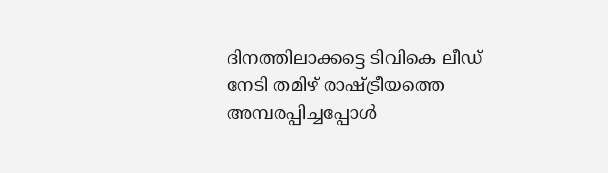ദിനത്തിലാക്കട്ടെ ടിവികെ ലീഡ് നേടി തമിഴ് രാഷ്ട്രീയത്തെ അമ്പരപ്പിച്ചപ്പോള്‍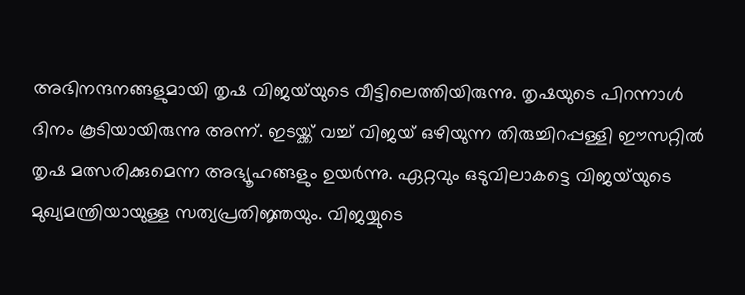അഭിനന്ദനങ്ങളുമായി തൃഷ വിജയ്‌യുടെ വീട്ടിലെത്തിയിരുന്നു. തൃഷയുടെ പിറന്നാള്‍ ദിനം കൂടിയായിരുന്നു അന്ന്. ഇടയ്ക്ക് വച്ച് വിജയ് ഒഴിയുന്ന തിരുച്ചിറപ്പള്ളി ഈസറ്റില്‍ തൃഷ മത്സരിക്കുമെന്ന അഭ്യൂഹങ്ങളും ഉയര്‍ന്നു. ഏറ്റവും ഒടുവിലാകട്ടെ വിജയ്‌യുടെ മുഖ്യമന്ത്രിയായുള്ള സത്യപ്രതിജ്ഞയും. വിജയ്യുടെ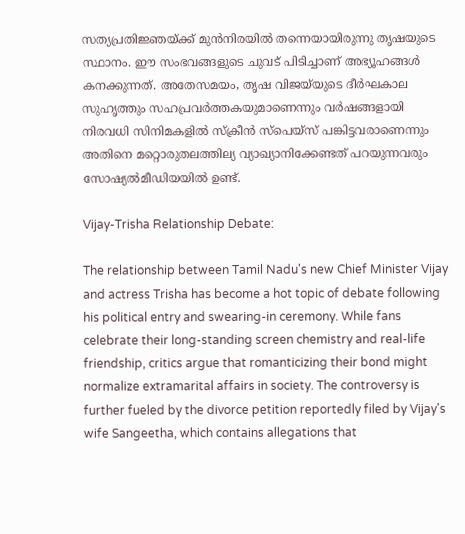സത്യപ്രതിജ്ഞയ്ക്ക് മുന്‍നിരയില്‍ തന്നെയായിരുന്നു തൃഷയുടെ സ്ഥാനം. ഈ ‌സംഭവങ്ങളുടെ ചുവട് പിടിച്ചാണ് അഭ്യൂഹങ്ങള്‍ കനക്കുന്നത്. അതേസമയം, തൃഷ വിജയ്‌യുടെ ദീർഘകാല സുഹൃത്തും സഹപ്രവർത്തകയുമാണെന്നും വർഷങ്ങളായി നിരവധി സിനിമകളിൽ സ്‌ക്രീൻ സ്‌പെയ്‌സ് പങ്കിട്ടവരാണെന്നും അതിനെ മറ്റൊരുതലത്തില്യ വ്യാഖ്യാനിക്കേണ്ടത് പറയുന്നവരും സോഷ്യല്‍മീഡിയയില്‍ ഉണ്ട്.

Vijay-Trisha Relationship Debate:

The relationship between Tamil Nadu's new Chief Minister Vijay and actress Trisha has become a hot topic of debate following his political entry and swearing-in ceremony. While fans celebrate their long-standing screen chemistry and real-life friendship, critics argue that romanticizing their bond might normalize extramarital affairs in society. The controversy is further fueled by the divorce petition reportedly filed by Vijay's wife Sangeetha, which contains allegations that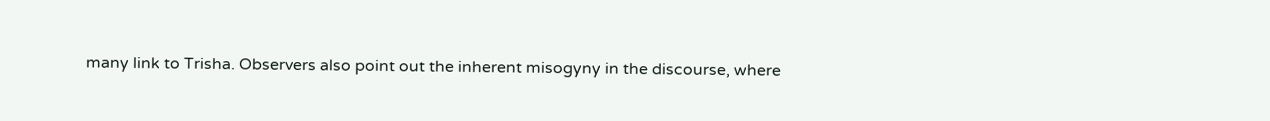many link to Trisha. Observers also point out the inherent misogyny in the discourse, where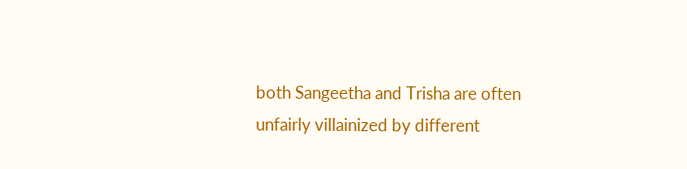both Sangeetha and Trisha are often unfairly villainized by different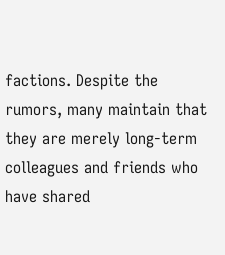factions. Despite the rumors, many maintain that they are merely long-term colleagues and friends who have shared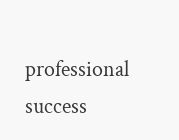professional success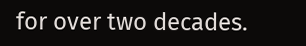for over two decades.